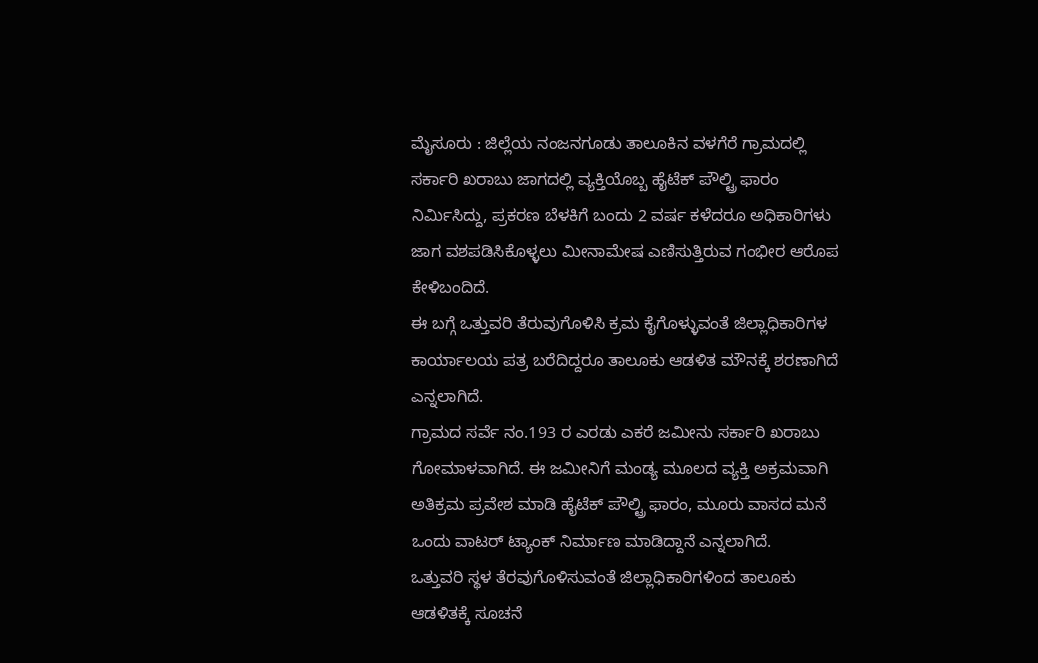ಮೈಸೂರು : ಜಿಲ್ಲೆಯ ನಂಜನಗೂಡು ತಾಲೂಕಿನ ವಳಗೆರೆ ಗ್ರಾಮದಲ್ಲಿ ಸರ್ಕಾರಿ ಖರಾಬು ಜಾಗದಲ್ಲಿ ವ್ಯಕ್ತಿಯೊಬ್ಬ ಹೈಟೆಕ್ ಪೌಲ್ಟ್ರಿ ಫಾರಂ ನಿರ್ಮಿಸಿದ್ದು, ಪ್ರಕರಣ ಬೆಳಕಿಗೆ ಬಂದು 2 ವರ್ಷ ಕಳೆದರೂ ಅಧಿಕಾರಿಗಳು ಜಾಗ ವಶಪಡಿಸಿಕೊಳ್ಳಲು ಮೀನಾಮೇಷ ಎಣಿಸುತ್ತಿರುವ ಗಂಭೀರ ಆರೊಪ ಕೇಳಿಬಂದಿದೆ.
ಈ ಬಗ್ಗೆ ಒತ್ತುವರಿ ತೆರುವುಗೊಳಿಸಿ ಕ್ರಮ ಕೈಗೊಳ್ಳುವಂತೆ ಜಿಲ್ಲಾಧಿಕಾರಿಗಳ ಕಾರ್ಯಾಲಯ ಪತ್ರ ಬರೆದಿದ್ದರೂ ತಾಲೂಕು ಆಡಳಿತ ಮೌನಕ್ಕೆ ಶರಣಾಗಿದೆ ಎನ್ನಲಾಗಿದೆ.
ಗ್ರಾಮದ ಸರ್ವೆ ನಂ.193 ರ ಎರಡು ಎಕರೆ ಜಮೀನು ಸರ್ಕಾರಿ ಖರಾಬು ಗೋಮಾಳವಾಗಿದೆ. ಈ ಜಮೀನಿಗೆ ಮಂಡ್ಯ ಮೂಲದ ವ್ಯಕ್ತಿ ಅಕ್ರಮವಾಗಿ ಅತಿಕ್ರಮ ಪ್ರವೇಶ ಮಾಡಿ ಹೈಟೆಕ್ ಪೌಲ್ಟ್ರಿ ಫಾರಂ, ಮೂರು ವಾಸದ ಮನೆ ಒಂದು ವಾಟರ್ ಟ್ಯಾಂಕ್ ನಿರ್ಮಾಣ ಮಾಡಿದ್ದಾನೆ ಎನ್ನಲಾಗಿದೆ.
ಒತ್ತುವರಿ ಸ್ಥಳ ತೆರವುಗೊಳಿಸುವಂತೆ ಜಿಲ್ಲಾಧಿಕಾರಿಗಳಿಂದ ತಾಲೂಕು ಆಡಳಿತಕ್ಕೆ ಸೂಚನೆ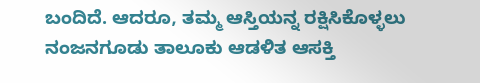ಬಂದಿದೆ. ಆದರೂ, ತಮ್ಮ ಆಸ್ತಿಯನ್ನ ರಕ್ಷಿಸಿಕೊಳ್ಳಲು ನಂಜನಗೂಡು ತಾಲೂಕು ಆಡಳಿತ ಆಸಕ್ತಿ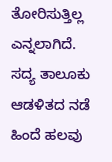ತೋರಿಸುತ್ತಿಲ್ಲ ಎನ್ನಲಾಗಿದೆ. ಸದ್ಯ ತಾಲೂಕು ಆಡಳಿತದ ನಡೆ ಹಿಂದೆ ಹಲವು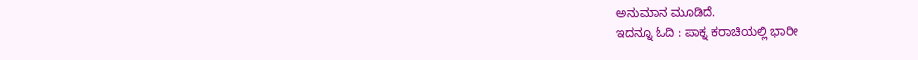ಅನುಮಾನ ಮೂಡಿದೆ.
ಇದನ್ನೂ ಓದಿ : ಪಾಕ್ನ ಕರಾಚಿಯಲ್ಲಿ ಭಾರೀ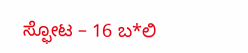ಸ್ಫೋಟ – 16 ಬ*ಲಿ